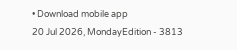• Download mobile app
20 Jul 2026, MondayEdition - 3813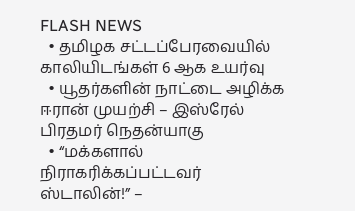FLASH NEWS
  • தமிழக சட்டப்பேரவையில் காலியிடங்கள் 6 ஆக உயர்வு
  • யூதர்களின் நாட்டை அழிக்க ஈரான் முயற்சி – இஸ்ரேல் பிரதமர் நெதன்யாகு
  • “மக்களால் நிராகரிக்கப்பட்டவர் ஸ்டாலின்!” –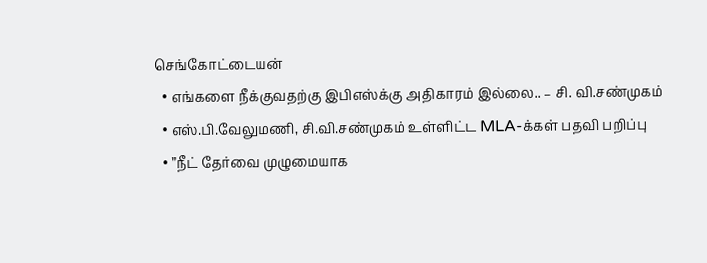செங்கோட்டையன்
  • எங்களை நீக்குவதற்கு இபிஎஸ்க்கு அதிகாரம் இல்லை.. – சி. வி.சண்முகம்
  • எஸ்.பி.வேலுமணி, சி.வி.சண்முகம் உள்ளிட்ட MLA-க்கள் பதவி பறிப்பு
  • ”நீட் தேர்வை முழுமையாக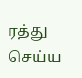ரத்து செய்ய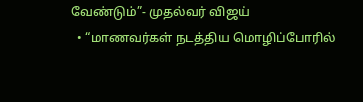வேண்டும்”- முதல்வர் விஜய்
  • “மாணவர்கள் நடத்திய மொழிப்போரில்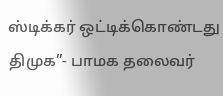ஸ்டிக்கர் ஒட்டிக்கொண்டது திமுக”- பாமக தலைவர்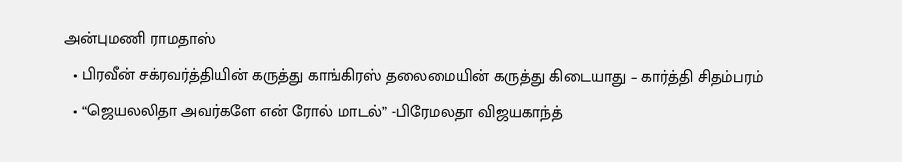அன்புமணி ராமதாஸ்
  • பிரவீன் சக்ரவர்த்தியின் கருத்து காங்கிரஸ் தலைமையின் கருத்து கிடையாது – கார்த்தி சிதம்பரம்
  • “ஜெயலலிதா அவர்களே என் ரோல் மாடல்” -பிரேமலதா விஜயகாந்த்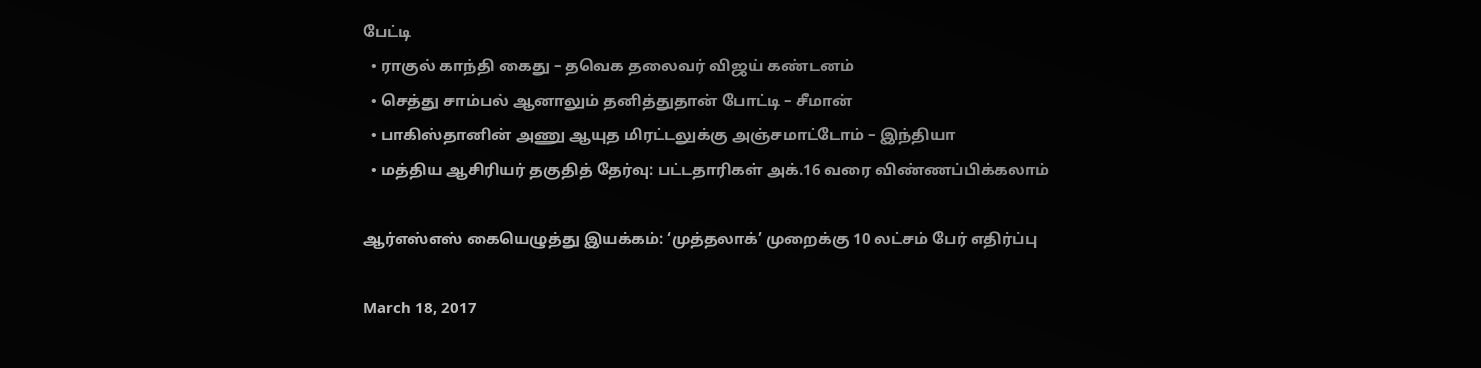பேட்டி
  • ராகுல் காந்தி கைது – தவெக தலைவர் விஜய் கண்டனம்
  • செத்து சாம்பல் ஆனாலும் தனித்துதான் போட்டி – சீமான்
  • பாகிஸ்தானின் அணு ஆயுத மிரட்டலுக்கு அஞ்சமாட்டோம் – இந்தியா
  • மத்திய ஆசிரியர் தகுதித் தேர்வு: பட்டதாரிகள் அக்.16 வரை விண்ணப்பிக்கலாம்

ஆர்எஸ்எஸ் கையெழுத்து இயக்கம்: ‘முத்தலாக்’ முறைக்கு 10 லட்சம் பேர் எதிர்ப்பு

March 18, 2017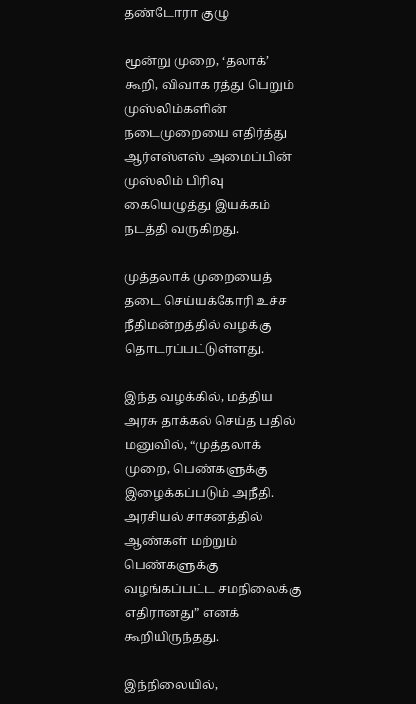தண்டோரா குழு

மூன்று முறை, ‘தலாக்’ கூறி, விவாக ரத்து பெறும் முஸ்லிம்களின் நடைமுறையை எதிர்த்து ஆர்எஸ்எஸ் அமைப்பின் முஸ்லிம் பிரிவு கையெழுத்து இயக்கம் நடத்தி வருகிறது.

முத்தலாக் முறையைத் தடை செய்யக்கோரி உச்ச நீதிமன்றத்தில் வழக்கு தொடரப்பட்டுள்ளது.

இந்த வழக்கில், மத்திய அரசு தாக்கல் செய்த பதில் மனுவில், “முத்தலாக் முறை, பெண்களுக்கு இழைக்கப்படும் அநீதி. அரசியல் சாசனத்தில் ஆண்கள் மற்றும் பெண்களுக்கு வழங்கப்பட்ட சமநிலைக்கு எதிரானது” எனக் கூறியிருந்தது.

இந்நிலையில்,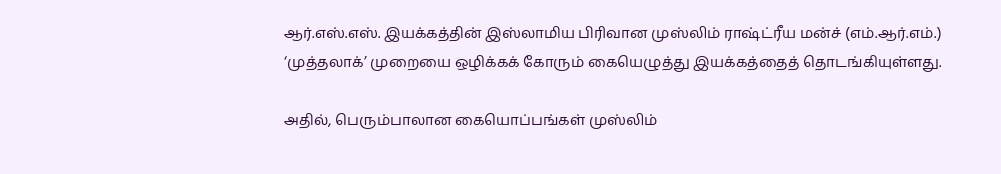ஆர்.எஸ்.எஸ். இயக்கத்தின் இஸ்லாமிய பிரிவான முஸ்லிம் ராஷ்ட்ரீய மன்ச் (எம்.ஆர்.எம்.) ‘முத்தலாக்’ முறையை ஒழிக்கக் கோரும் கையெழுத்து இயக்கத்தைத் தொடங்கியுள்ளது.

அதில், பெரும்பாலான கையொப்பங்கள் முஸ்லிம்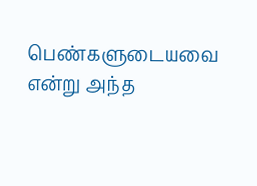பெண்களுடையவை என்று அந்த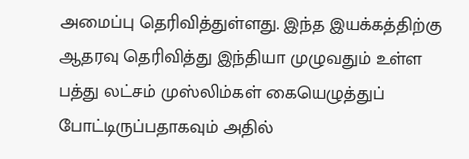அமைப்பு தெரிவித்துள்ளது. இந்த இயக்கத்திற்கு ஆதரவு தெரிவித்து இந்தியா முழுவதும் உள்ள பத்து லட்சம் முஸ்லிம்கள் கையெழுத்துப் போட்டிருப்பதாகவும் அதில்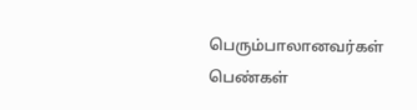பெரும்பாலானவர்கள் பெண்கள்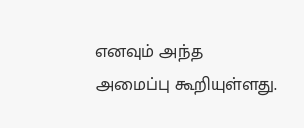எனவும் அந்த அமைப்பு கூறியுள்ளது.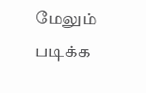மேலும் படிக்க